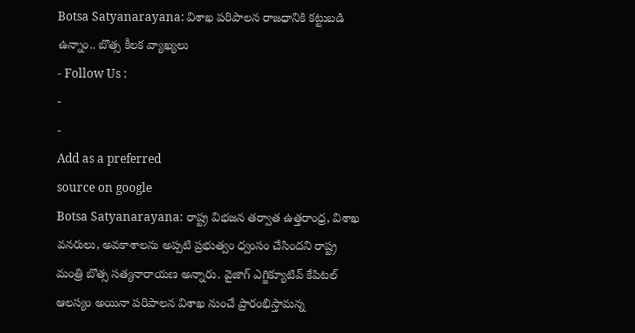Botsa Satyanarayana: విశాఖ పరిపాలన రాజధానికి కట్టుబడి ఉన్నాం.. బొత్స కీలక వ్యాఖ్యలు
- Follow Us :
-
-
Add as a preferred
source on google
Botsa Satyanarayana: రాష్ట్ర విభజన తర్వాత ఉత్తరాంధ్ర, విశాఖ వనరులు, అవకాశాలను అప్పటి ప్రభుత్వం ధ్వంసం చేసిందని రాష్ట్ర మంత్రి బొత్స సత్యనారాయణ అన్నారు. వైజాగ్ ఎగ్జిక్యూటివ్ కేపిటల్ ఆలస్యం అయినా పరిపాలన విశాఖ నుంచే ప్రారంభిస్తామన్న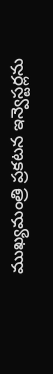ముఖ్యమంత్రి ప్రకటన ఇన్వెస్టర్లను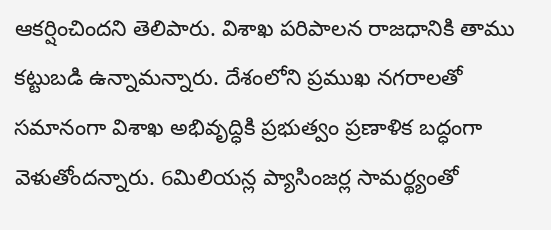ఆకర్షించిందని తెలిపారు. విశాఖ పరిపాలన రాజధానికి తాము కట్టుబడి ఉన్నామన్నారు. దేశంలోని ప్రముఖ నగరాలతో సమానంగా విశాఖ అభివృద్ధికి ప్రభుత్వం ప్రణాళిక బద్ధంగా వెళుతోందన్నారు. 6మిలియన్ల ప్యాసింజర్ల సామర్థ్యంతో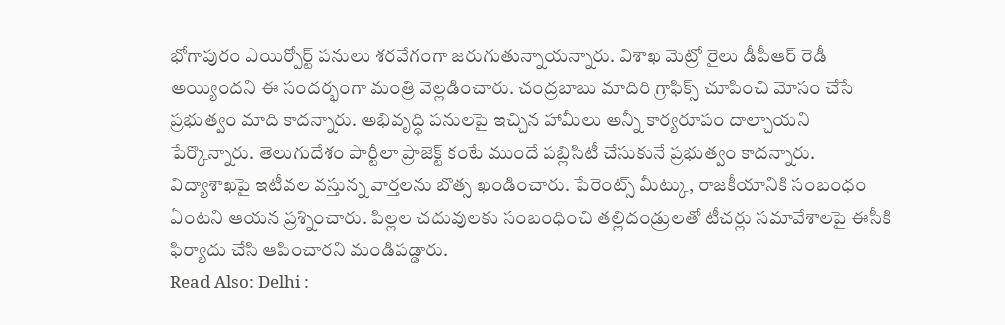భోగాపురం ఎయిర్పోర్ట్ పనులు శరవేగంగా జరుగుతున్నాయన్నారు. విశాఖ మెట్రో రైలు డీపీఆర్ రెడీ అయ్యిందని ఈ సందర్భంగా మంత్రి వెల్లడించారు. చంద్రబాబు మాదిరి గ్రాఫిక్స్ చూపించి మోసం చేసే ప్రభుత్వం మాది కాదన్నారు. అభివృద్ధి పనులపై ఇచ్చిన హామీలు అన్నీ కార్యరూపం దాల్చాయని పేర్కొన్నారు. తెలుగుదేశం పార్టీలా ప్రాజెక్ట్ కంటే ముందే పబ్లిసిటీ చేసుకునే ప్రభుత్వం కాదన్నారు. విద్యాశాఖపై ఇటీవల వస్తున్న వార్తలను బొత్స ఖండించారు. పేరెంట్స్ మీట్కు, రాజకీయానికి సంబంధం ఏంటని ఆయన ప్రశ్నించారు. పిల్లల చదువులకు సంబంధించి తల్లిదండ్రులతో టీచర్లు సమావేశాలపై ఈసీకి ఫిర్యాదు చేసి ఆపించారని మండిపడ్డారు.
Read Also: Delhi :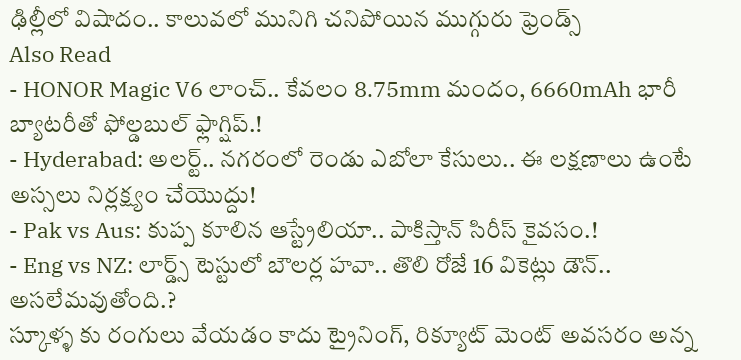ఢిల్లీలో విషాదం.. కాలువలో మునిగి చనిపోయిన ముగ్గురు ఫ్రెండ్స్
Also Read
- HONOR Magic V6 లాంచ్.. కేవలం 8.75mm మందం, 6660mAh భారీ బ్యాటరీతో ఫోల్డబుల్ ఫ్లాగ్షిప్.!
- Hyderabad: అలర్ట్.. నగరంలో రెండు ఎబోలా కేసులు.. ఈ లక్షణాలు ఉంటే అస్సలు నిర్లక్ష్యం చేయొద్దు!
- Pak vs Aus: కుప్ప కూలిన ఆస్ట్రేలియా.. పాకిస్తాన్ సిరీస్ కైవసం.!
- Eng vs NZ: లార్డ్స్ టెస్టులో బౌలర్ల హవా.. తొలి రోజే 16 వికెట్లు డౌన్.. అసలేమవుతోంది.?
స్కూళ్ళ కు రంగులు వేయడం కాదు ట్రైనింగ్, రిక్యూట్ మెంట్ అవసరం అన్న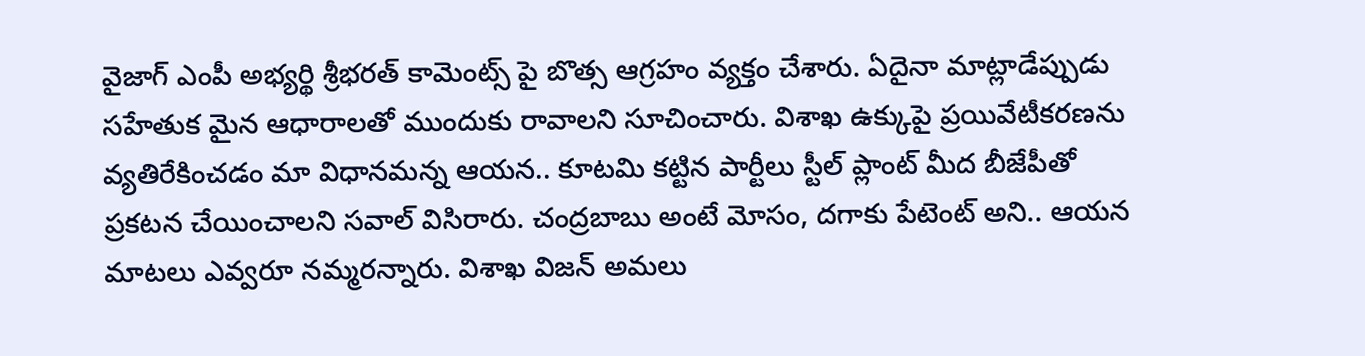వైజాగ్ ఎంపీ అభ్యర్థి శ్రీభరత్ కామెంట్స్ పై బొత్స ఆగ్రహం వ్యక్తం చేశారు. ఏదైనా మాట్లాడేప్పుడు సహేతుక మైన ఆధారాలతో ముందుకు రావాలని సూచించారు. విశాఖ ఉక్కుపై ప్రయివేటీకరణను వ్యతిరేకించడం మా విధానమన్న ఆయన.. కూటమి కట్టిన పార్టీలు స్టీల్ ప్లాంట్ మీద బీజేపీతో ప్రకటన చేయించాలని సవాల్ విసిరారు. చంద్రబాబు అంటే మోసం, దగాకు పేటెంట్ అని.. ఆయన మాటలు ఎవ్వరూ నమ్మరన్నారు. విశాఖ విజన్ అమలు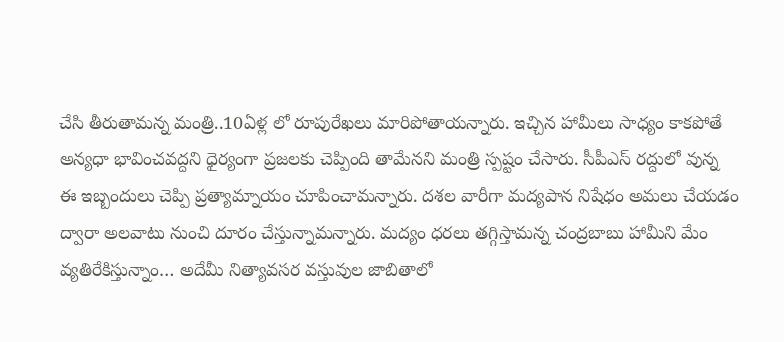చేసి తీరుతామన్న మంత్రి..10ఏళ్ల లో రూపురేఖలు మారిపోతాయన్నారు. ఇచ్చిన హామీలు సాధ్యం కాకపోతే అన్యధా భావించవద్దని ధైర్యంగా ప్రజలకు చెప్పింది తామేనని మంత్రి స్పష్టం చేసారు. సీపీఎస్ రద్దులో వున్న ఈ ఇబ్బందులు చెప్పి ప్రత్యామ్నాయం చూపించామన్నారు. దశల వారీగా మద్యపాన నిషేధం అమలు చేయడం ద్వారా అలవాటు నుంచి దూరం చేస్తున్నామన్నారు. మద్యం ధరలు తగ్గిస్తామన్న చంద్రబాబు హామీని మేం వ్యతిరేకిస్తున్నాం… అదేమీ నిత్యావసర వస్తువుల జాబితాలో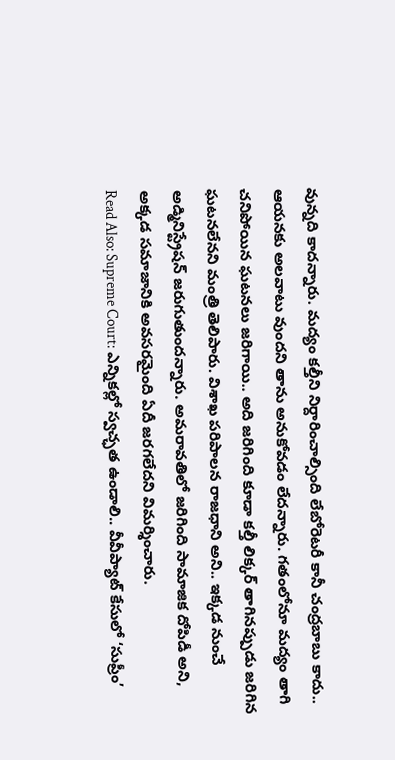వున్నది కాదన్నారు. మద్యం కల్తీని నిర్దారించాల్సింది లేబోరెటరీ కానీ చంద్రబాబు కాదు.. ఆయనకు అలవాటు వుందని తాను అనుకోవడం లేదన్నారు. గతంలోనూ మద్యం తాగి చనిపోయిన ఘటనలు జరిగాయి.. అది జరిగింది కూడా కల్తీ లిక్కర్ తాగినప్పుడు జరిగిన ఘటనలేనని మంత్రి తెలిపారు. విశాఖ పరిపాలన రాజధాని అని.. ఇక్కడ నుంచే అడ్మినిస్ట్రేషన్ జరుగుతుందన్నారు. అమరావతిలో జరిగింది సామాజిక దోపిడీ అని, అక్కడ సమాజానికి అవసరమైంది ఏదీ జరగలేదని విమర్శించారు.
Read Also: Supreme Court: ఎన్నికల్లో స్వచ్ఛత ఉండాలి.. వీవీప్యాట్ కేసులో ‘సుప్రీం’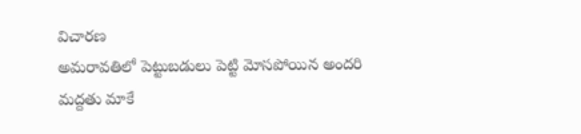విచారణ
అమరావతిలో పెట్టుబడులు పెట్టి మోసపోయిన అందరి మద్దతు మాకే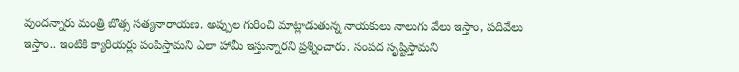వుందన్నారు మంత్రి బొత్స సత్యనారాయణ. అప్పుల గురించి మాట్లాడుతున్న నాయకులు నాలుగు వేలు ఇస్తాం, పదివేలు ఇస్తాం.. ఇంటికి క్యారియర్లు పంపిస్తామని ఎలా హామీ ఇస్తున్నారని ప్రశ్నించారు. సంపద సృష్టిస్తామని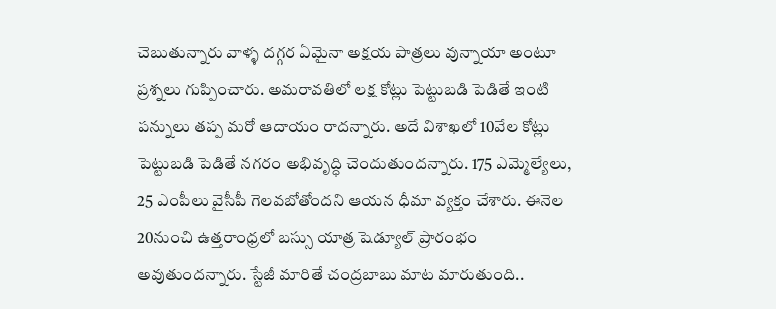చెబుతున్నారు వాళ్ళ దగ్గర ఏమైనా అక్షయ పాత్రలు వున్నాయా అంటూ ప్రశ్నలు గుప్పించారు. అమరావతిలో లక్ష కోట్లు పెట్టుబడి పెడితే ఇంటి పన్నులు తప్ప మరో ఆదాయం రాదన్నారు. అదే విశాఖలో 10వేల కోట్లు పెట్టుబడి పెడితే నగరం అభివృద్ధి చెందుతుందన్నారు. 175 ఎమ్మెల్యేలు, 25 ఎంపీలు వైసీపీ గెలవబోతోందని ఆయన ధీమా వ్యక్తం చేశారు. ఈనెల 20నుంచి ఉత్తరాంధ్రలో బస్సు యాత్ర షెడ్యూల్ ప్రారంభం అవుతుందన్నారు. స్టేజీ మారితే చంద్రబాబు మాట మారుతుంది..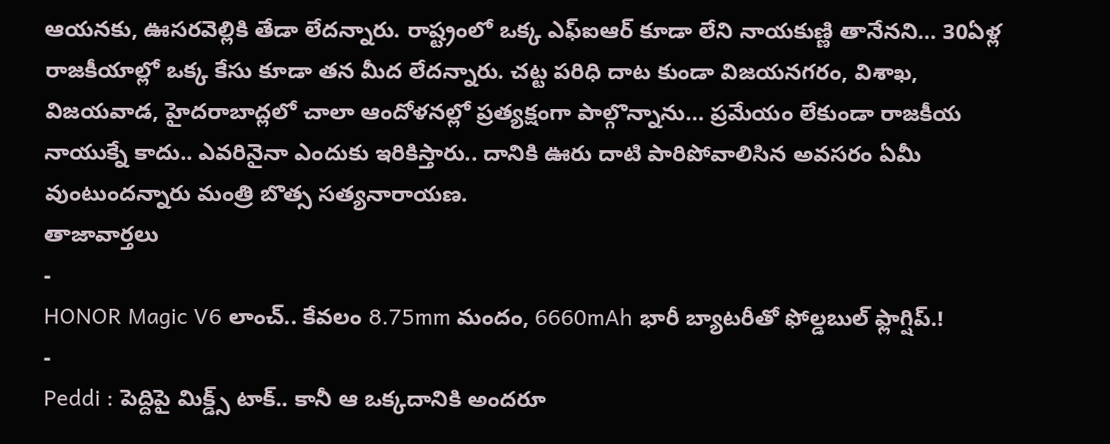ఆయనకు, ఊసరవెల్లికి తేడా లేదన్నారు. రాష్ట్రంలో ఒక్క ఎఫ్ఐఆర్ కూడా లేని నాయకుణ్ణి తానేనని… 30ఏళ్ల రాజకీయాల్లో ఒక్క కేసు కూడా తన మీద లేదన్నారు. చట్ట పరిధి దాట కుండా విజయనగరం, విశాఖ, విజయవాడ, హైదరాబాద్లలో చాలా ఆందోళనల్లో ప్రత్యక్షంగా పాల్గొన్నాను… ప్రమేయం లేకుండా రాజకీయ నాయుక్నే కాదు.. ఎవరినైనా ఎందుకు ఇరికిస్తారు.. దానికి ఊరు దాటి పారిపోవాలిసిన అవసరం ఏమీ వుంటుందన్నారు మంత్రి బొత్స సత్యనారాయణ.
తాజావార్తలు
-
HONOR Magic V6 లాంచ్.. కేవలం 8.75mm మందం, 6660mAh భారీ బ్యాటరీతో ఫోల్డబుల్ ఫ్లాగ్షిప్.!
-
Peddi : పెద్దిపై మిక్డ్స్ టాక్.. కానీ ఆ ఒక్కదానికి అందరూ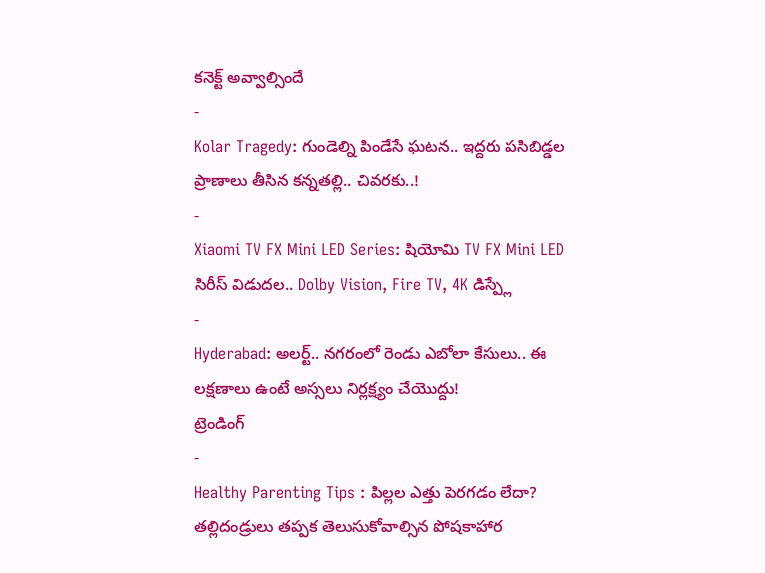కనెక్ట్ అవ్వాల్సిందే
-
Kolar Tragedy: గుండెల్ని పిండేసే ఘటన.. ఇద్దరు పసిబిడ్డల ప్రాణాలు తీసిన కన్నతల్లి.. చివరకు..!
-
Xiaomi TV FX Mini LED Series: షియోమి TV FX Mini LED సిరీస్ విడుదల.. Dolby Vision, Fire TV, 4K డిస్ప్లే
-
Hyderabad: అలర్ట్.. నగరంలో రెండు ఎబోలా కేసులు.. ఈ లక్షణాలు ఉంటే అస్సలు నిర్లక్ష్యం చేయొద్దు!
ట్రెండింగ్
-
Healthy Parenting Tips : పిల్లల ఎత్తు పెరగడం లేదా? తల్లిదండ్రులు తప్పక తెలుసుకోవాల్సిన పోషకాహార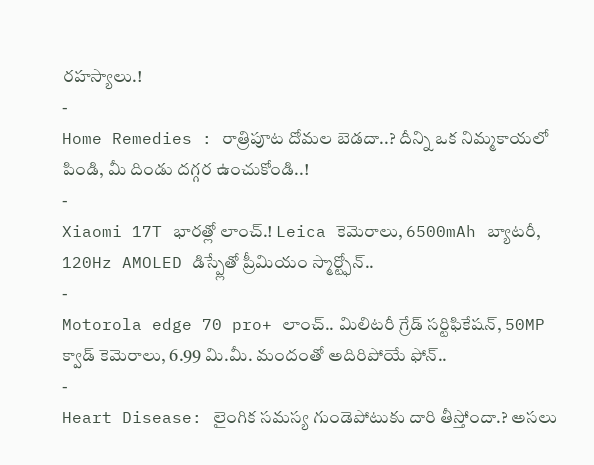రహస్యాలు.!
-
Home Remedies : రాత్రిపూట దోమల బెడదా..? దీన్ని ఒక నిమ్మకాయలో పిండి, మీ దిండు దగ్గర ఉంచుకోండి..!
-
Xiaomi 17T భారత్లో లాంచ్.! Leica కెమెరాలు, 6500mAh బ్యాటరీ, 120Hz AMOLED డిస్ప్లేతో ప్రీమియం స్మార్ట్ఫోన్..
-
Motorola edge 70 pro+ లాంచ్.. మిలిటరీ గ్రేడ్ సర్టిఫికేషన్, 50MP క్వాడ్ కెమెరాలు, 6.99 మి.మీ. మందంతో అదిరిపోయే ఫోన్..
-
Heart Disease: లైంగిక సమస్య గుండెపోటుకు దారి తీస్తోందా.? అసలు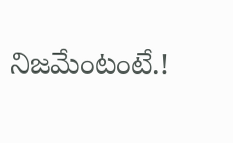నిజమేంటంటే.!